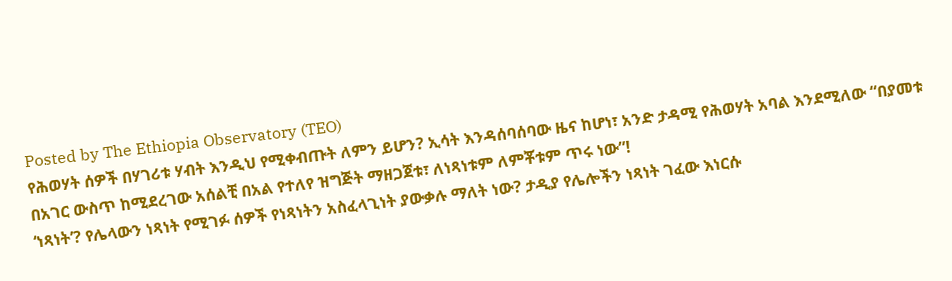Posted by The Ethiopia Observatory (TEO)
የሕወሃት ሰዎች በሃገሪቱ ሃብት እንዲህ የሚቀብጡት ለምን ይሆን? ኢሳት እንዳሰባሰባው ዜና ከሆነ፣ አንድ ታዳሚ የሕወሃት አባል እንደሚለው “በያመቱ በአገር ውስጥ ከሚደረገው አሰልቺ በአል የተለየ ዝግጅት ማዘጋጀቱ፣ ለነጻነቱም ለምቾቱም ጥሩ ነው”!
‘ነጻነት’? የሌላውን ነጻነት የሚገፉ ሰዎች የነጻነትን አስፈላጊነት ያውቃሉ ማለት ነው? ታዲያ የሌሎችን ነጻነት ገፈው እነርሱ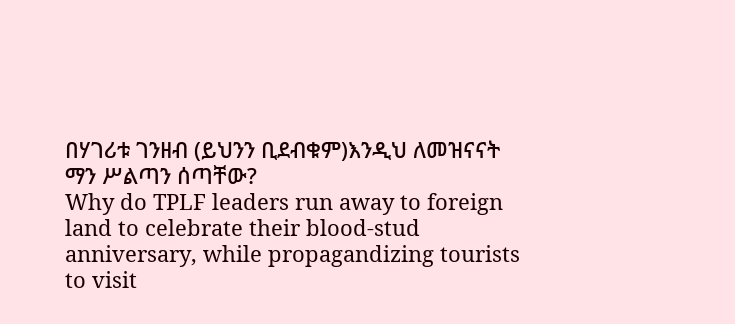በሃገሪቱ ገንዘብ (ይህንን ቢደብቁም)እንዲህ ለመዝናናት ማን ሥልጣን ሰጣቸው?
Why do TPLF leaders run away to foreign land to celebrate their blood-stud anniversary, while propagandizing tourists to visit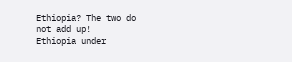Ethiopia? The two do not add up!
Ethiopia under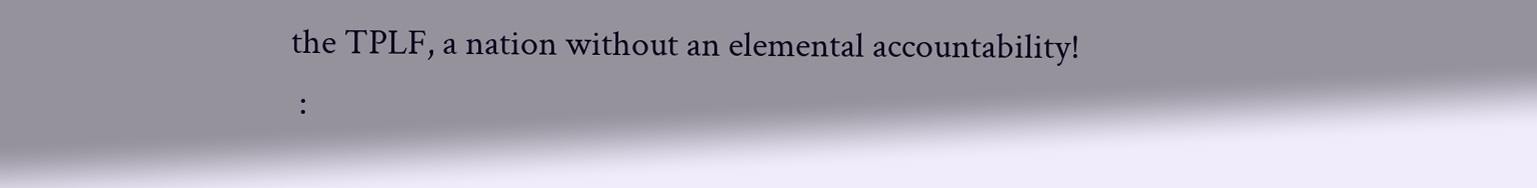the TPLF, a nation without an elemental accountability!
 :